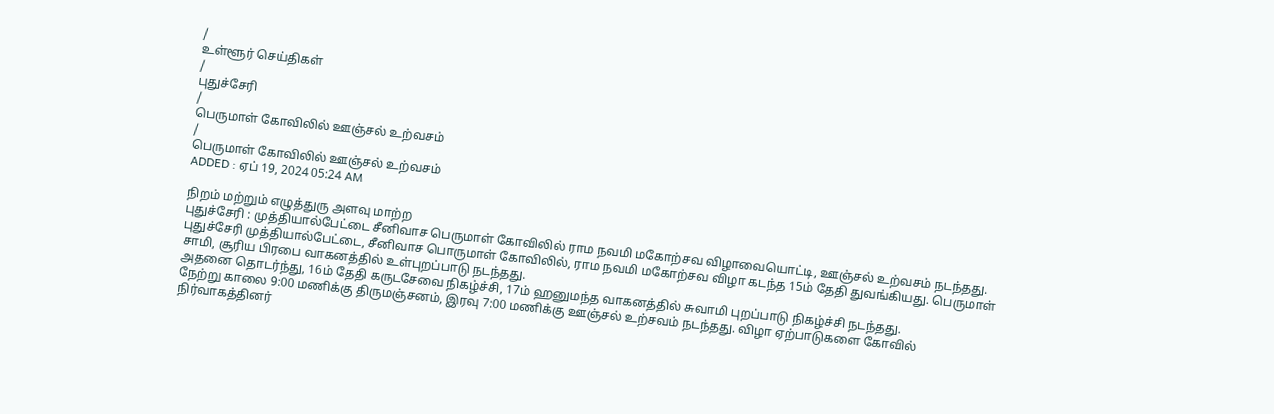/
உள்ளூர் செய்திகள்
/
புதுச்சேரி
/
பெருமாள் கோவிலில் ஊஞ்சல் உற்வசம்
/
பெருமாள் கோவிலில் ஊஞ்சல் உற்வசம்
ADDED : ஏப் 19, 2024 05:24 AM

நிறம் மற்றும் எழுத்துரு அளவு மாற்ற
புதுச்சேரி : முத்தியால்பேட்டை சீனிவாச பெருமாள் கோவிலில் ராம நவமி மகோற்சவ விழாவையொட்டி, ஊஞ்சல் உற்வசம் நடந்தது.
புதுச்சேரி முத்தியால்பேட்டை, சீனிவாச பொருமாள் கோவிலில், ராம நவமி மகோற்சவ விழா கடந்த 15ம் தேதி துவங்கியது. பெருமாள் சாமி, சூரிய பிரபை வாகனத்தில் உள்புறப்பாடு நடந்தது.
அதனை தொடர்ந்து, 16ம் தேதி கருடசேவை நிகழ்ச்சி, 17ம் ஹனுமந்த வாகனத்தில் சுவாமி புறப்பாடு நிகழ்ச்சி நடந்தது.
நேற்று காலை 9:00 மணிக்கு திருமஞ்சனம், இரவு 7:00 மணிக்கு ஊஞ்சல் உற்சவம் நடந்தது. விழா ஏற்பாடுகளை கோவில் நிர்வாகத்தினர்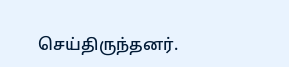செய்திருந்தனர்.